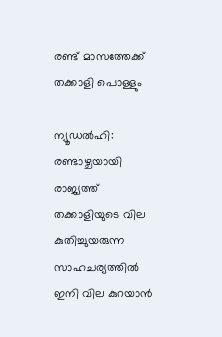രണ്ട് മാസത്തേക്ക് തക്കാളി പൊള്ളും

ന്യൂഡല്‍ഹി: രണ്ടാഴ്ചയായി രാജ്യത്ത് തക്കാളിയുടെ വില കുതിച്ചുയരുന്ന സാഹചര്യത്തില്‍ ഇനി വില കുറയാന്‍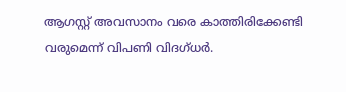ആഗസ്റ്റ് അവസാനം വരെ കാത്തിരിക്കേണ്ടി വരുമെന്ന് വിപണി വിദഗ്ധര്‍.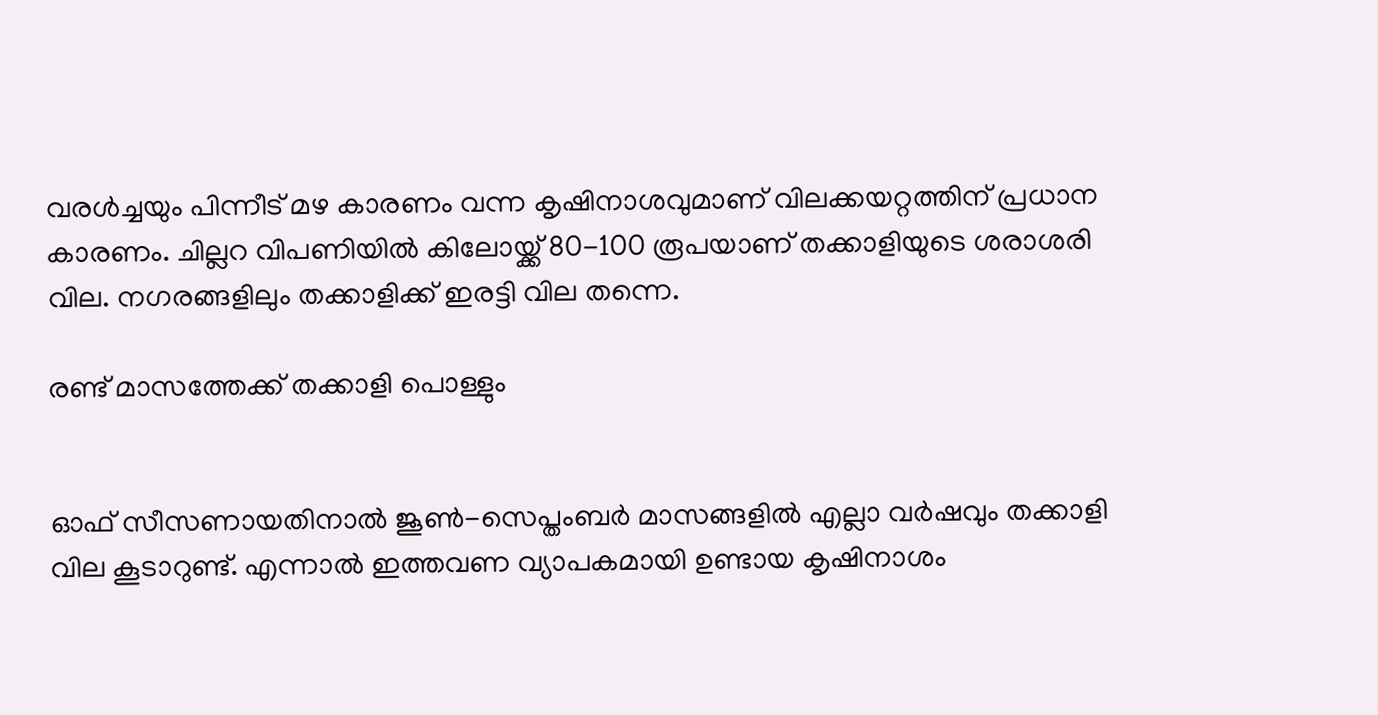വരള്‍ച്ചയും പിന്നീട് മഴ കാരണം വന്ന കൃഷിനാശവുമാണ് വിലക്കയറ്റത്തിന് പ്രധാന കാരണം. ചില്ലറ വിപണിയില്‍ കിലോയ്ക്ക് 80-100 രൂപയാണ് തക്കാളിയുടെ ശരാശരി വില. നഗരങ്ങളിലും തക്കാളിക്ക് ഇരട്ടി വില തന്നെ.

രണ്ട് മാസത്തേക്ക് തക്കാളി പൊള്ളും


ഓഫ് സീസണായതിനാല്‍ ജൂണ്‍-സെപ്തംബര്‍ മാസങ്ങളില്‍ എല്ലാ വര്‍ഷവും തക്കാളി വില കൂടാറുണ്ട്. എന്നാല്‍ ഇത്തവണ വ്യാപകമായി ഉണ്ടായ കൃഷിനാശം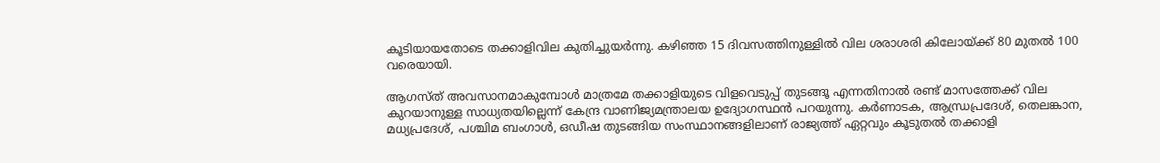കൂടിയായതോടെ തക്കാളിവില കുതിച്ചുയര്‍ന്നു. കഴിഞ്ഞ 15 ദിവസത്തിനുള്ളില്‍ വില ശരാശരി കിലോയ്ക്ക് 80 മുതല്‍ 100 വരെയായി.

ആഗസ്ത് അവസാനമാകുമ്പോള്‍ മാത്രമേ തക്കാളിയുടെ വിളവെടുപ്പ് തുടങ്ങൂ എന്നതിനാല്‍ രണ്ട് മാസത്തേക്ക് വില കുറയാനുള്ള സാധ്യതയില്ലെന്ന് കേന്ദ്ര വാണിജ്യമന്ത്രാലയ ഉദ്യോഗസ്ഥന്‍ പറയുന്നു. കര്‍ണാടക, ആന്ധ്രപ്രദേശ്, തെലങ്കാന, മധ്യപ്രദേശ്, പശ്ചിമ ബംഗാള്‍, ഒഡീഷ തുടങ്ങിയ സംസ്ഥാനങ്ങളിലാണ് രാജ്യത്ത് ഏറ്റവും കൂടുതല്‍ തക്കാളി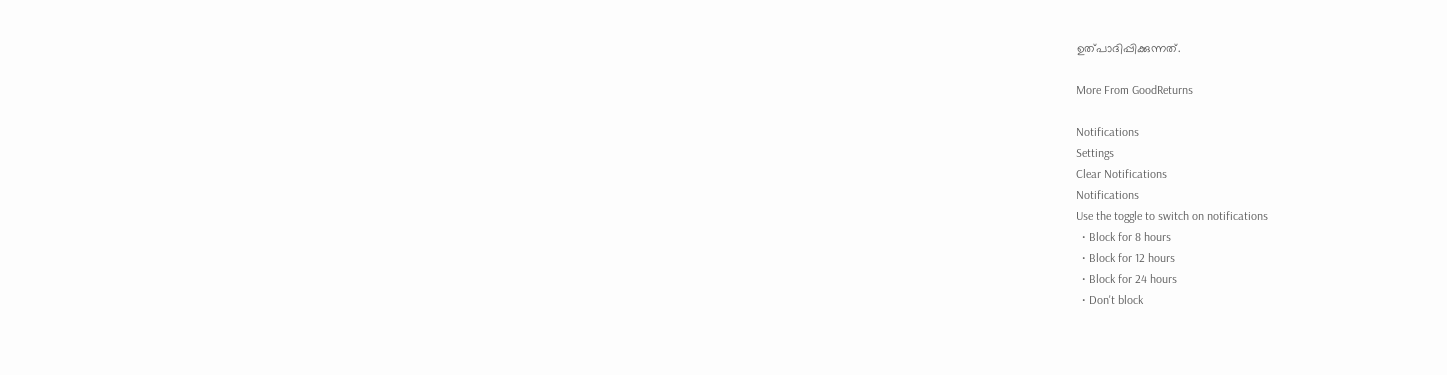ഉത്പാദിപ്പിക്കുന്നത്.

More From GoodReturns

Notifications
Settings
Clear Notifications
Notifications
Use the toggle to switch on notifications
  • Block for 8 hours
  • Block for 12 hours
  • Block for 24 hours
  • Don't block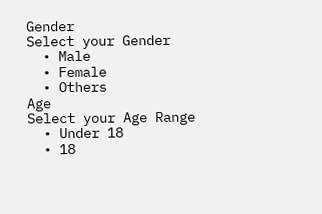Gender
Select your Gender
  • Male
  • Female
  • Others
Age
Select your Age Range
  • Under 18
  • 18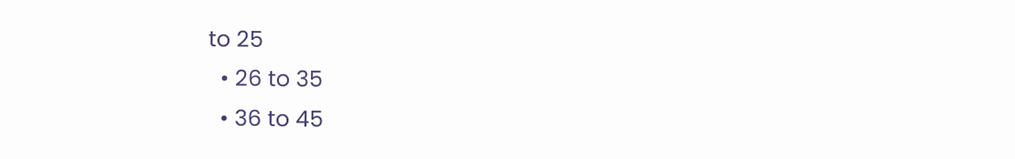to 25
  • 26 to 35
  • 36 to 45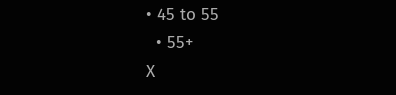• 45 to 55
  • 55+
X